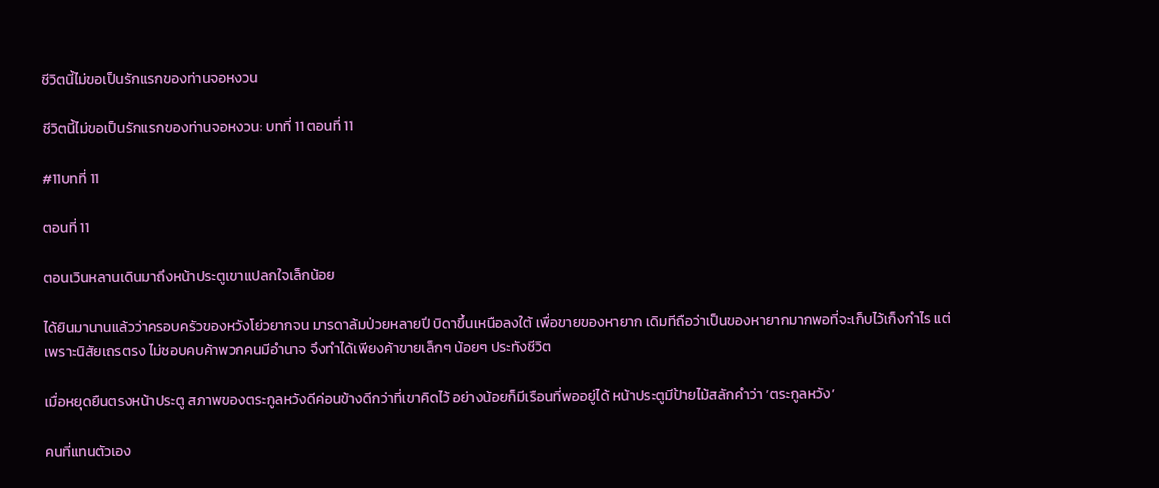ชีวิตนี้ไม่ขอเป็นรักแรกของท่านจอหงวน

ชีวิตนี้ไม่ขอเป็นรักแรกของท่านจอหงวน: บทที่ 11 ตอนที่ 11

#11บทที่ 11

ตอนที่ 11

ตอนเวินหลานเดินมาถึงหน้าประตูเขาแปลกใจเล็กน้อย

ได้ยินมานานแล้วว่าครอบครัวของหวังโย่วยากจน มารดาล้มป่วยหลายปี บิดาขึ้นเหนือลงใต้ เพื่อขายของหายาก เดิมทีถือว่าเป็นของหายากมากพอที่จะเก็บไว้เก็งกำไร แต่เพราะนิสัยเถรตรง ไม่ชอบคบค้าพวกคนมีอำนาจ จึงทำได้เพียงค้าขายเล็กๆ น้อยๆ ประทังชีวิต

เมื่อหยุดยืนตรงหน้าประตู สภาพของตระกูลหวังดีค่อนข้างดีกว่าที่เขาคิดไว้ อย่างน้อยก็มีเรือนที่พออยู่ได้ หน้าประตูมีป้ายไม้สลักคำว่า ‘ตระกูลหวัง’

คนที่แทนตัวเอง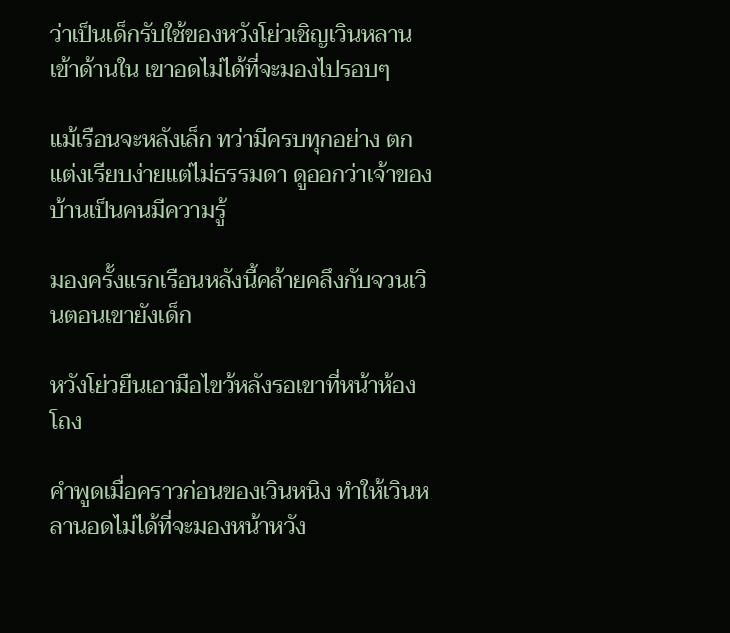ว่าเป็นเด็กรับใช้ของหวังโย่วเชิญเวินหลานเข้าด้านใน เขาอดไม่ได้ที่จะมองไปรอบๆ

แม้เรือนจะหลังเล็ก ทว่ามีครบทุกอย่าง ตกแต่งเรียบง่ายแต่ไม่ธรรมดา ดูออกว่าเจ้าของบ้านเป็นคนมีความรู้

มองครั้งแรกเรือนหลังนี้คล้ายคลึงกับจวนเวินตอนเขายังเด็ก

หวังโย่วยืนเอามือไขว้หลังรอเขาที่หน้าห้องโถง

คำพูดเมื่อคราวก่อนของเวินหนิง ทำให้เวินหลานอดไม่ได้ที่จะมองหน้าหวัง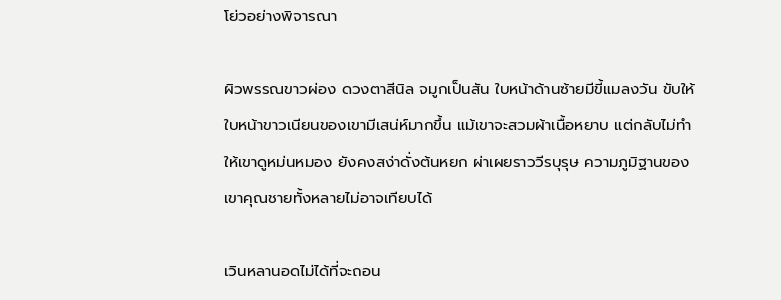โย่วอย่างพิจารณา

ผิวพรรณขาวผ่อง ดวงตาสีนิล จมูกเป็นสัน ใบหน้าด้านซ้ายมีขี้แมลงวัน ขับให้ใบหน้าขาวเนียนของเขามีเสน่ห์มากขึ้น แม้เขาจะสวมผ้าเนื้อหยาบ แต่กลับไม่ทำให้เขาดูหม่นหมอง ยังคงสง่าดั่งต้นหยก ผ่าเผยราววีรบุรุษ ความภูมิฐานของเขาคุณชายทั้งหลายไม่อาจเทียบได้

เวินหลานอดไม่ได้ที่จะถอน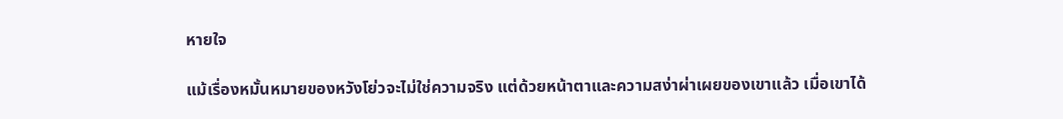หายใจ

แม้เรื่องหมั้นหมายของหวังโย่วจะไม่ใช่ความจริง แต่ด้วยหน้าตาและความสง่าผ่าเผยของเขาแล้ว เมื่อเขาได้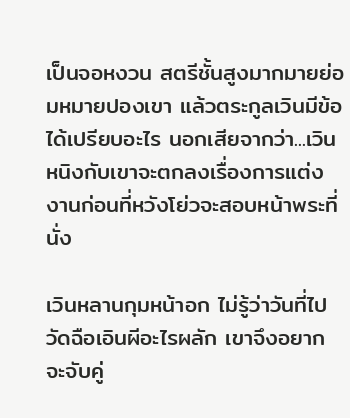เป็นจอหงวน สตรีชั้นสูงมากมายย่อมหมายปองเขา แล้วตระกูลเวินมีข้อได้เปรียบอะไร นอกเสียจากว่า...เวินหนิงกับเขาจะตกลงเรื่องการแต่งงานก่อนที่หวังโย่วจะสอบหน้าพระที่นั่ง

เวินหลานกุมหน้าอก ไม่รู้ว่าวันที่ไปวัดฉือเอินผีอะไรผลัก เขาจึงอยากจะจับคู่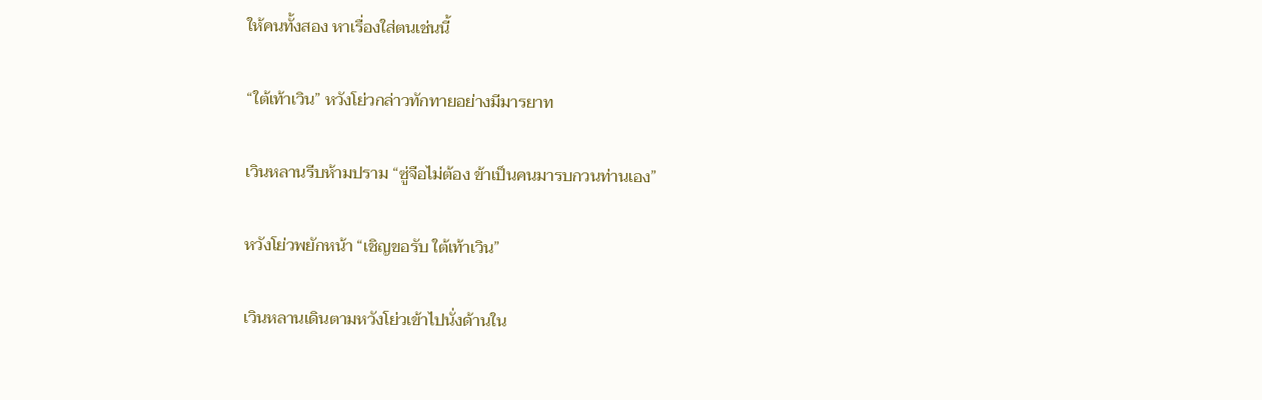ให้คนทั้งสอง หาเรื่องใส่ตนเช่นนี้

“ใต้เท้าเวิน” หวังโย่วกล่าวทักทายอย่างมีมารยาท

เวินหลานรีบห้ามปราม “ซู่จือไม่ต้อง ข้าเป็นคนมารบกวนท่านเอง”

หวังโย่วพยักหน้า “เชิญขอรับ ใต้เท้าเวิน”

เวินหลานเดินตามหวังโย่วเข้าไปนั่งด้านใน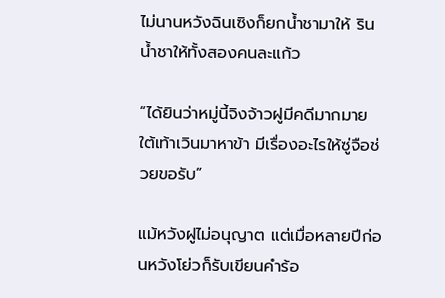ไม่นานหวังฉินเซิงก็ยกน้ำชามาให้ รินน้ำชาให้ทั้งสองคนละแก้ว

“ได้ยินว่าหมู่นี้จิงจ้าวฝูมีคดีมากมาย ใต้เท้าเวินมาหาข้า มีเรื่องอะไรให้ซู่จือช่วยขอรับ”

แม้หวังฝูไม่อนุญาต แต่เมื่อหลายปีก่อนหวังโย่วก็รับเขียนคำร้อ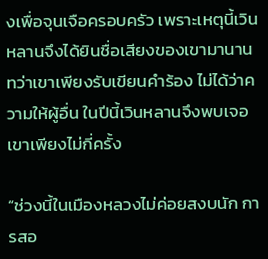งเพื่อจุนเจือครอบครัว เพราะเหตุนี้เวินหลานจึงได้ยินชื่อเสียงของเขามานาน ทว่าเขาเพียงรับเขียนคำร้อง ไม่ได้ว่าความให้ผู้อื่น ในปีนี้เวินหลานจึงพบเจอเขาเพียงไม่กี่ครั้ง

“ช่วงนี้ในเมืองหลวงไม่ค่อยสงบนัก การสอ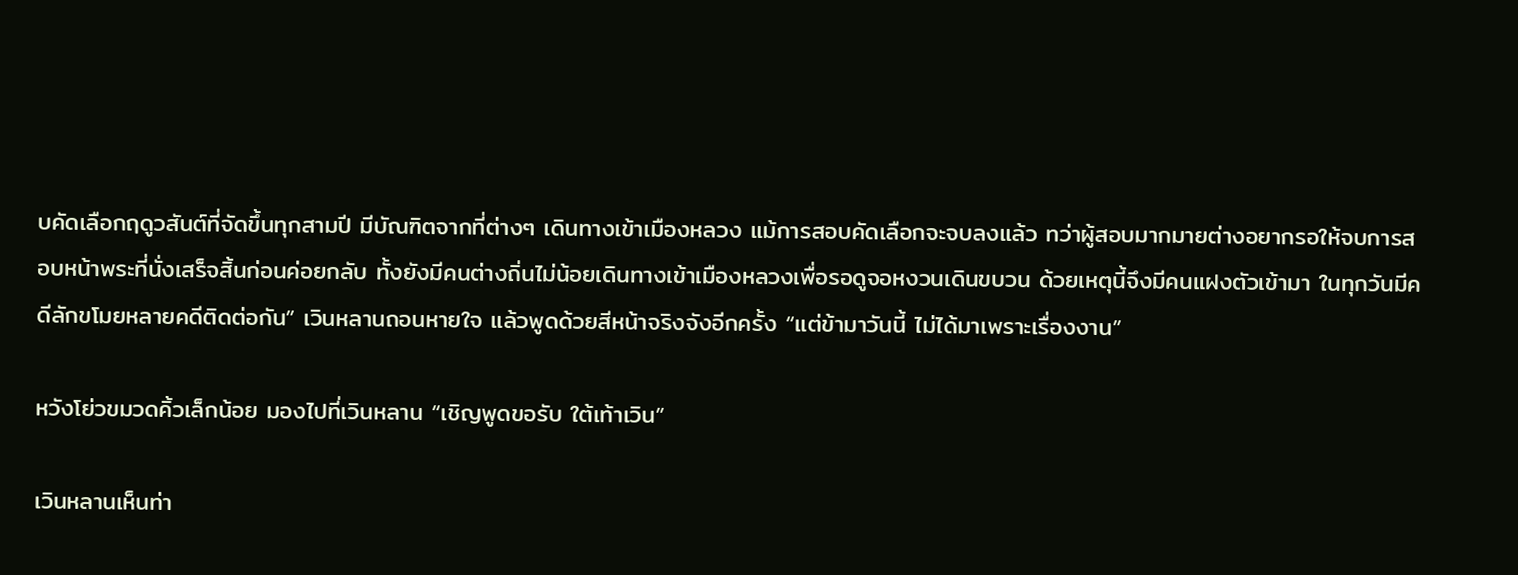บคัดเลือกฤดูวสันต์ที่จัดขึ้นทุกสามปี มีบัณฑิตจากที่ต่างๆ เดินทางเข้าเมืองหลวง แม้การสอบคัดเลือกจะจบลงแล้ว ทว่าผู้สอบมากมายต่างอยากรอให้จบการสอบหน้าพระที่นั่งเสร็จสิ้นก่อนค่อยกลับ ทั้งยังมีคนต่างถิ่นไม่น้อยเดินทางเข้าเมืองหลวงเพื่อรอดูจอหงวนเดินขบวน ด้วยเหตุนี้จึงมีคนแฝงตัวเข้ามา ในทุกวันมีคดีลักขโมยหลายคดีติดต่อกัน” เวินหลานถอนหายใจ แล้วพูดด้วยสีหน้าจริงจังอีกครั้ง “แต่ข้ามาวันนี้ ไม่ได้มาเพราะเรื่องงาน”

หวังโย่วขมวดคิ้วเล็กน้อย มองไปที่เวินหลาน “เชิญพูดขอรับ ใต้เท้าเวิน”

เวินหลานเห็นท่า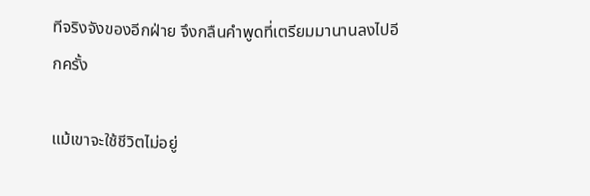ทีจริงจังของอีกฝ่าย จึงกลืนคำพูดที่เตรียมมานานลงไปอีกครั้ง

แม้เขาจะใช้ชีวิตไม่อยู่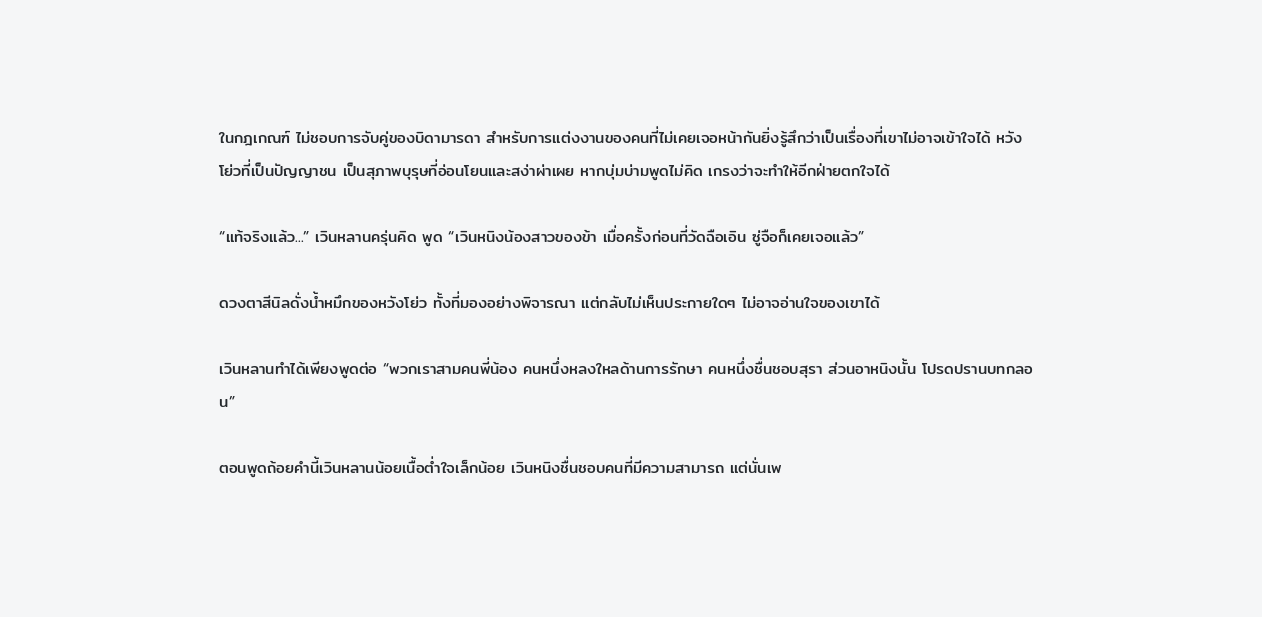ในกฎเกณฑ์ ไม่ชอบการจับคู่ของบิดามารดา สำหรับการแต่งงานของคนที่ไม่เคยเจอหน้ากันยิ่งรู้สึกว่าเป็นเรื่องที่เขาไม่อาจเข้าใจได้ หวังโย่วที่เป็นปัญญาชน เป็นสุภาพบุรุษที่อ่อนโยนและสง่าผ่าเผย หากบุ่มบ่ามพูดไม่คิด เกรงว่าจะทำให้อีกฝ่ายตกใจได้

“แท้จริงแล้ว...” เวินหลานครุ่นคิด พูด “เวินหนิงน้องสาวของข้า เมื่อครั้งก่อนที่วัดฉือเอิน ซู่จือก็เคยเจอแล้ว”

ดวงตาสีนิลดั่งน้ำหมึกของหวังโย่ว ทั้งที่มองอย่างพิจารณา แต่กลับไม่เห็นประกายใดๆ ไม่อาจอ่านใจของเขาได้

เวินหลานทำได้เพียงพูดต่อ “พวกเราสามคนพี่น้อง คนหนึ่งหลงใหลด้านการรักษา คนหนึ่งชื่นชอบสุรา ส่วนอาหนิงนั้น โปรดปรานบทกลอน”

ตอนพูดถ้อยคำนี้เวินหลานน้อยเนื้อต่ำใจเล็กน้อย เวินหนิงชื่นชอบคนที่มีความสามารถ แต่นั่นเพ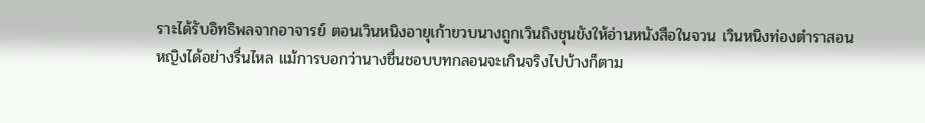ราะได้รับอิทธิพลจากอาจารย์ ตอนเวินหนิงอายุเก้าขวบนางถูกเวินถิงชุนขังให้อ่านหนังสือในจวน เวินหนิงท่องตำราสอนหญิงได้อย่างรื่นไหล แม้การบอกว่านางชื่นชอบบทกลอนจะเกินจริงไปบ้างก็ตาม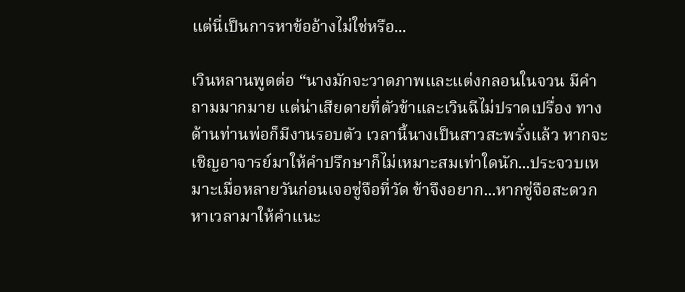แต่นี่เป็นการหาข้ออ้างไม่ใช่หรือ...

เวินหลานพูดต่อ “นางมักจะวาดภาพและแต่งกลอนในจวน มีคำถามมากมาย แต่น่าเสียดายที่ตัวข้าและเวินฉีไม่ปราดเปรื่อง ทางด้านท่านพ่อก็มีงานรอบตัว เวลานี้นางเป็นสาวสะพรั่งแล้ว หากจะเชิญอาจารย์มาให้คำปรึกษาก็ไม่เหมาะสมเท่าใดนัก...ประจวบเหมาะเมื่อหลายวันก่อนเจอซู่จือที่วัด ข้าจึงอยาก...หากซู่จือสะดวก หาเวลามาให้คำแนะ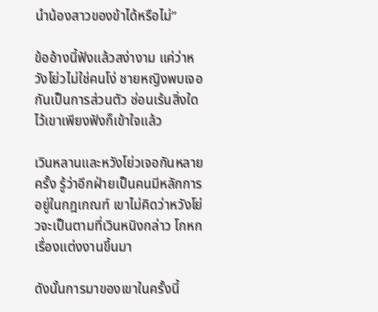นำน้องสาวของข้าได้หรือไม่”

ข้ออ้างนี้ฟังแล้วสง่างาม แค่ว่าหวังโย่วไม่ใช่คนโง่ ชายหญิงพบเจอกันเป็นการส่วนตัว ซ่อนเร้นสิ่งใดไว้เขาเพียงฟังก็เข้าใจแล้ว

เวินหลานและหวังโย่วเจอกันหลายครั้ง รู้ว่าอีกฝ่ายเป็นคนมีหลักการ อยู่ในกฎเกณฑ์ เขาไม่คิดว่าหวังโย่วจะเป็นตามที่เวินหนิงกล่าว โกหกเรื่องแต่งงานขึ้นมา

ดังนั้นการมาของเขาในครั้งนี้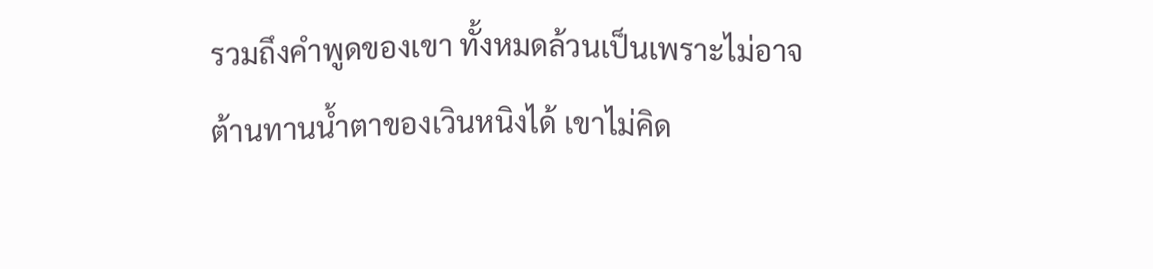รวมถึงคำพูดของเขา ทั้งหมดล้วนเป็นเพราะไม่อาจต้านทานน้ำตาของเวินหนิงได้ เขาไม่คิด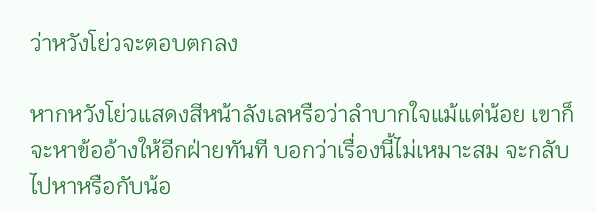ว่าหวังโย่วจะตอบตกลง

หากหวังโย่วแสดงสีหน้าลังเลหรือว่าลำบากใจแม้แต่น้อย เขาก็จะหาข้ออ้างให้อีกฝ่ายทันที บอกว่าเรื่องนี้ไม่เหมาะสม จะกลับไปหาหรือกับน้อ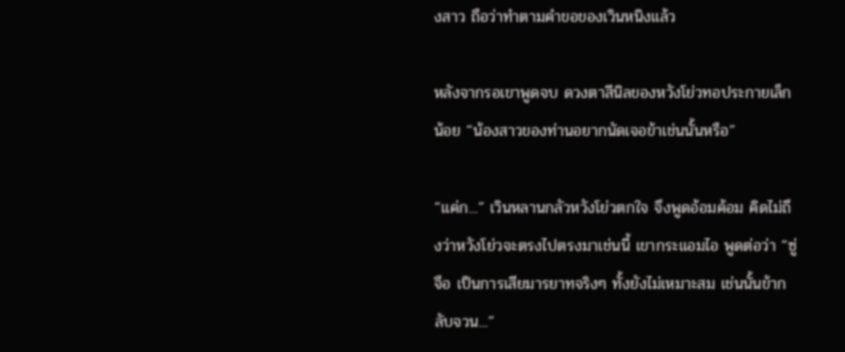งสาว ถือว่าทำตามคำขอของเวินหนิงแล้ว

หลังจากรอเขาพูดจบ ดวงตาสีนิลของหวังโย่วทอประกายเล็กน้อย “น้องสาวของท่านอยากนัดเจอข้าเช่นนั้นหรือ”

“แค่ก...” เวินหลานกลัวหวังโย่วตกใจ จึงพูดอ้อมค้อม คิดไม่ถึงว่าหวังโย่วจะตรงไปตรงมาเช่นนี้ เขากระแอมไอ พูดต่อว่า “ซู่จือ เป็นการเสียมารยาทจริงๆ ทั้งยังไม่เหมาะสม เช่นนั้นข้ากลับจวน...”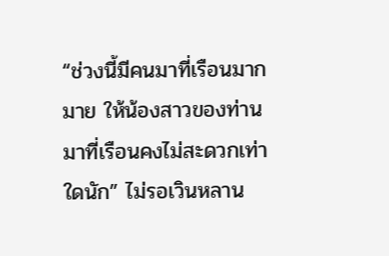“ช่วงนี้มีคนมาที่เรือนมากมาย ให้น้องสาวของท่านมาที่เรือนคงไม่สะดวกเท่าใดนัก” ไม่รอเวินหลาน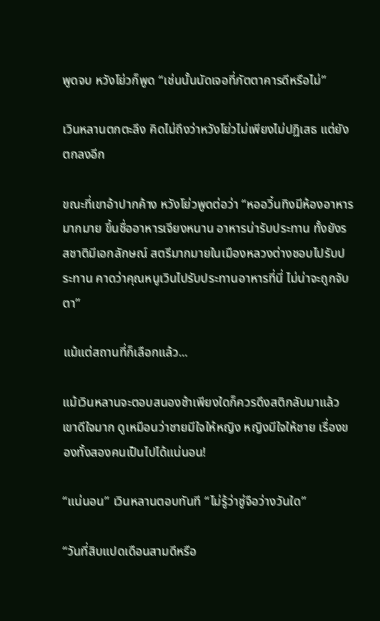พูดจบ หวังโย่วก็พูด “เช่นนั้นนัดเจอที่ภัตตาคารดีหรือไม่”

เวินหลานตกตะลึง คิดไม่ถึงว่าหวังโย่วไม่เพียงไม่ปฏิเสธ แต่ยังตกลงอีก

ขณะที่เขาอ้าปากค้าง หวังโย่วพูดต่อว่า “หออวิ๋นทิงมีห้องอาหารมากมาย ขึ้นชื่ออาหารเจียงหนาน อาหารน่ารับประทาน ทั้งยังรสชาติมีเอกลักษณ์ สตรีมากมายในเมืองหลวงต่างชอบไปรับประทาน คาดว่าคุณหนูเวินไปรับประทานอาหารที่นี่ ไม่น่าจะถูกจับตา”

แม้แต่สถานที่ก็เลือกแล้ว...

แม้เวินหลานจะตอบสนองช้าเพียงใดก็ควรดึงสติกลับมาแล้ว เขาดีใจมาก ดูเหมือนว่าชายมีใจให้หญิง หญิงมีใจให้ชาย เรื่องของทั้งสองคนเป็นไปได้แน่นอน!

“แน่นอน” เวินหลานตอบทันที “ไม่รู้ว่าซู่จือว่างวันใด”

“วันที่สิบแปดเดือนสามดีหรือ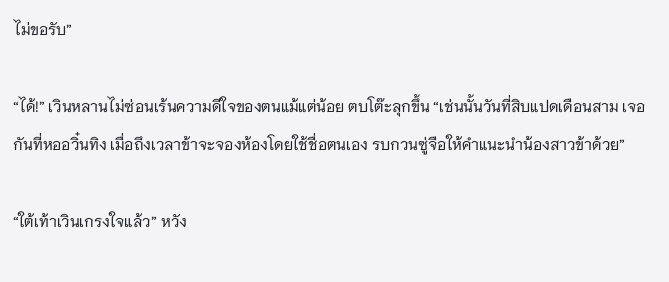ไม่ขอรับ”

“ได้!” เวินหลานไม่ซ่อนเร้นความดีใจของตนแม้แต่น้อย ตบโต๊ะลุกขึ้น “เช่นนั้นวันที่สิบแปดเดือนสาม เจอกันที่หออวิ๋นทิง เมื่อถึงเวลาข้าจะจองห้องโดยใช้ชื่อตนเอง รบกวนซู่จือให้คำแนะนำน้องสาวข้าด้วย”

“ใต้เท้าเวินเกรงใจแล้ว” หวัง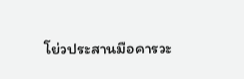โย่วประสานมือคารวะ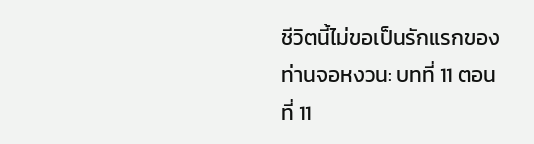ชีวิตนี้ไม่ขอเป็นรักแรกของท่านจอหงวน: บทที่ 11 ตอนที่ 11